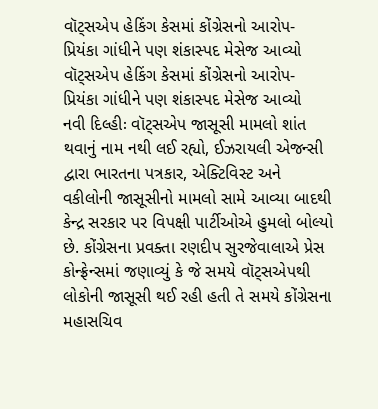વૉટ્સએપ હેકિંગ કેસમાં કોંગ્રેસનો આરોપ- પ્રિયંકા ગાંધીને પણ શંકાસ્પદ મેસેજ આવ્યો
વૉટ્સએપ હેકિંગ કેસમાં કોંગ્રેસનો આરોપ- પ્રિયંકા ગાંધીને પણ શંકાસ્પદ મેસેજ આવ્યો
નવી દિલ્હીઃ વૉટ્સએપ જાસૂસી મામલો શાંત થવાનું નામ નથી લઈ રહ્યો, ઈઝરાયલી એજન્સી દ્વારા ભારતના પત્રકાર, એક્ટિવિસ્ટ અને વકીલોની જાસૂસીનો મામલો સામે આવ્યા બાદથી કેન્દ્ર સરકાર પર વિપક્ષી પાર્ટીઓએ હુમલો બોલ્યો છે. કોંગ્રેસના પ્રવક્તા રણદીપ સુરજેવાલાએ પ્રેસ કોન્ફ્રેન્સમાં જણાવ્યું કે જે સમયે વૉટ્સએપથી લોકોની જાસૂસી થઈ રહી હતી તે સમયે કોંગ્રેસના મહાસચિવ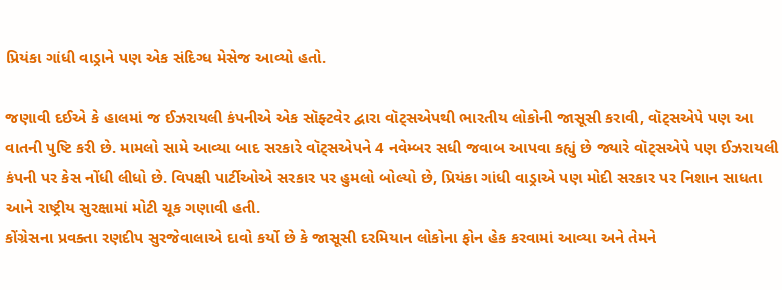પ્રિયંકા ગાંધી વાડ્રાને પણ એક સંદિગ્ધ મેસેજ આવ્યો હતો.

જણાવી દઈએ કે હાલમાં જ ઈઝરાયલી કંપનીએ એક સૉફ્ટવેર દ્વારા વૉટ્સએપથી ભારતીય લોકોની જાસૂસી કરાવી, વૉટ્સએપે પણ આ વાતની પુષ્ટિ કરી છે. મામલો સામે આવ્યા બાદ સરકારે વૉટ્સએપને 4 નવેમ્બર સધી જવાબ આપવા કહ્યું છે જ્યારે વૉટ્સએપે પણ ઈઝરાયલી કંપની પર કેસ નોંધી લીધો છે. વિપક્ષી પાર્ટીઓએ સરકાર પર હુમલો બોલ્યો છે, પ્રિયંકા ગાંધી વાડ્રાએ પણ મોદી સરકાર પર નિશાન સાધતા આને રાષ્ટ્રીય સુરક્ષામાં મોટી ચૂક ગણાવી હતી.
કોંગ્રેસના પ્રવક્તા રણદીપ સુરજેવાલાએ દાવો કર્યો છે કે જાસૂસી દરમિયાન લોકોના ફોન હેક કરવામાં આવ્યા અને તેમને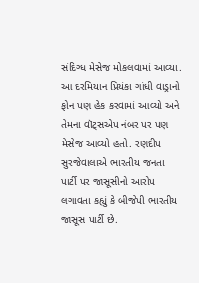સંદિગ્ધ મેસેજ મોકલવામાં આવ્યા. આ દરમિયાન પ્રિયંકા ગાંધી વાડ્રાનો ફોન પણ હેક કરવામાં આવ્યો અને તેમના વૉટ્સએપ નંબર પર પણ મેસેજ આવ્યો હતો. રણદીપ સુરજેવાલાએ ભારતીય જનતા પાર્ટી પર જાસૂસીનો આરોપ લગાવતા કહ્યું કે બીજેપી ભારતીય જાસૂસ પાર્ટી છે.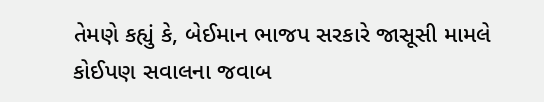તેમણે કહ્યું કે, બેઈમાન ભાજપ સરકારે જાસૂસી મામલે કોઈપણ સવાલના જવાબ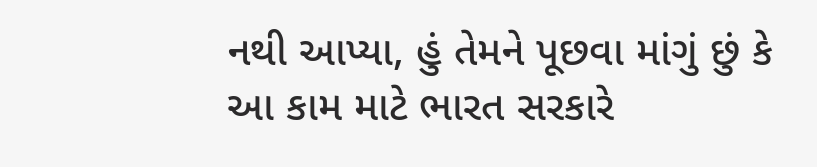નથી આપ્યા, હું તેમને પૂછવા માંગું છું કે આ કામ માટે ભારત સરકારે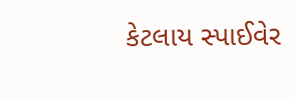કેટલાય સ્પાઈવેર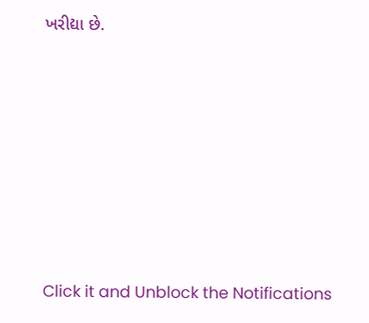ખરીદ્યા છે.












Click it and Unblock the Notifications